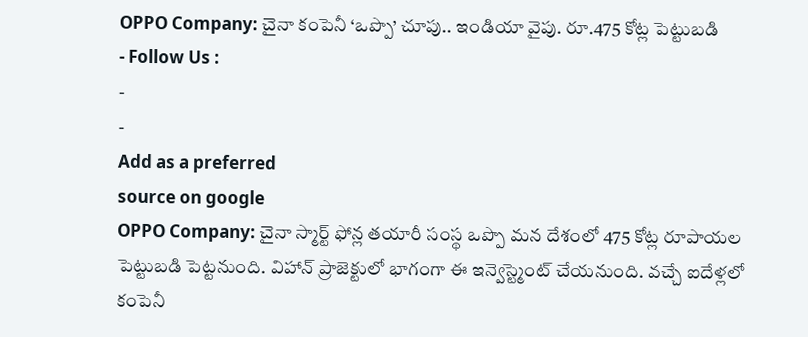OPPO Company: చైనా కంపెనీ ‘ఒప్పొ’ చూపు.. ఇండియా వైపు. రూ.475 కోట్ల పెట్టుబడి
- Follow Us :
-
-
Add as a preferred
source on google
OPPO Company: చైనా స్మార్ట్ ఫోన్ల తయారీ సంస్థ ఒప్పొ మన దేశంలో 475 కోట్ల రూపాయల పెట్టుబడి పెట్టనుంది. విహాన్ ప్రాజెక్టులో భాగంగా ఈ ఇన్వెస్ట్మెంట్ చేయనుంది. వచ్చే ఐదేళ్లలో కంపెనీ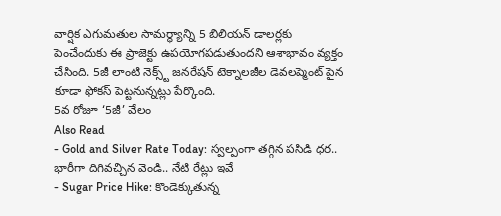వార్షిక ఎగుమతుల సామర్థ్యాన్ని 5 బిలియన్ డాలర్లకు పెంచేందుకు ఈ ప్రాజెక్టు ఉపయోగపడుతుందని ఆశాభావం వ్యక్తం చేసింది. 5జీ లాంటి నెక్స్ట్ జనరేషన్ టెక్నాలజీల డెవలప్మెంట్ పైన కూడా ఫోకస్ పెట్టనున్నట్లు పేర్కొంది.
5వ రోజూ ‘5జీ’ వేలం
Also Read
- Gold and Silver Rate Today: స్వల్పంగా తగ్గిన పసిడి ధర.. భారీగా దిగివచ్చిన వెండి.. నేటి రేట్లు ఇవే
- Sugar Price Hike: కొండెక్కుతున్న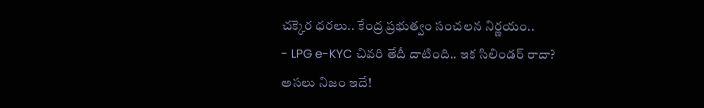చక్కెర ధరలు.. కేంద్ర ప్రభుత్వం సంచలన నిర్ణయం..
- LPG e-KYC చివరి తేదీ దాటింది.. ఇక సిలిండర్ రాదా? అసలు నిజం ఇదే!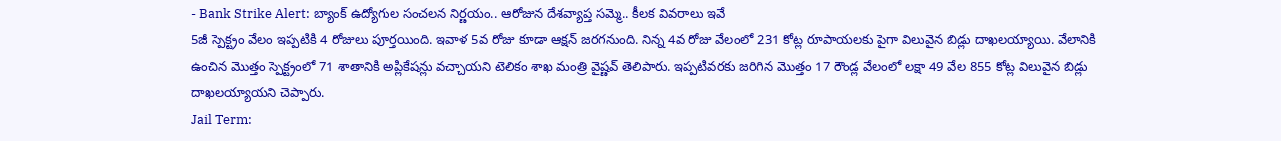- Bank Strike Alert: బ్యాంక్ ఉద్యోగుల సంచలన నిర్ణయం.. ఆరోజున దేశవ్యాప్త సమ్మె.. కీలక వివరాలు ఇవే
5జీ స్పెక్ట్రం వేలం ఇప్పటికి 4 రోజులు పూర్తయింది. ఇవాళ 5వ రోజు కూడా ఆక్షన్ జరగనుంది. నిన్న 4వ రోజు వేలంలో 231 కోట్ల రూపాయలకు పైగా విలువైన బిడ్లు దాఖలయ్యాయి. వేలానికి ఉంచిన మొత్తం స్పెక్ట్రంలో 71 శాతానికి అప్లికేషన్లు వచ్చాయని టెలికం శాఖ మంత్రి వైష్ణవ్ తెలిపారు. ఇప్పటివరకు జరిగిన మొత్తం 17 రౌండ్ల వేలంలో లక్షా 49 వేల 855 కోట్ల విలువైన బిడ్లు దాఖలయ్యాయని చెప్పారు.
Jail Term: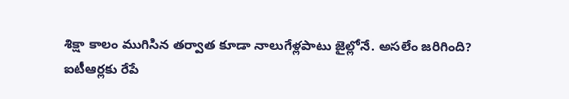శిక్షా కాలం ముగిసిన తర్వాత కూడా నాలుగేళ్లపాటు జైల్లోనే. అసలేం జరిగింది?
ఐటీఆర్లకు రేపే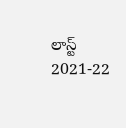లాస్ట్
2021-22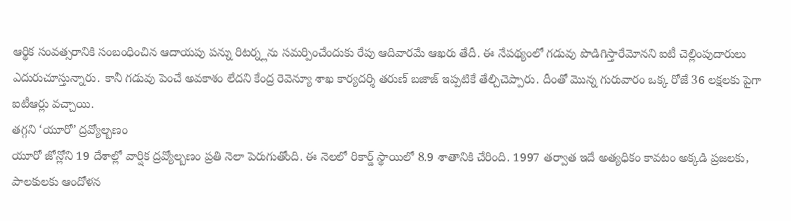ఆర్థిక సంవత్సరానికి సంబంధించిన ఆదాయపు పన్ను రిటర్న్లను సమర్పించేందుకు రేపు ఆదివారమే ఆఖరు తేదీ. ఈ నేపథ్యంలో గడువు పొడిగిస్తారేమోనని ఐటీ చెల్లింపుదారులు ఎదురుచూస్తున్నారు. కానీ గడువు పెంచే అవకాశం లేదని కేంద్ర రెవెన్యూ శాఖ కార్యదర్శి తరుణ్ బజాజ్ ఇప్పటికే తేల్చిచెప్పారు. దీంతో మొన్న గురువారం ఒక్క రోజే 36 లక్షలకు పైగా ఐటీఆర్లు వచ్చాయి.
తగ్గని ‘యూరో’ ద్రవ్యోల్బణం
యూరో జోన్లోని 19 దేశాల్లో వార్షిక ద్రవ్యోల్బణం ప్రతి నెలా పెరుగుతోంది. ఈ నెలలో రికార్డ్ స్థాయిలో 8.9 శాతానికి చేరింది. 1997 తర్వాత ఇదే అత్యధికం కావటం అక్కడి ప్రజలకు, పాలకులకు ఆందోళన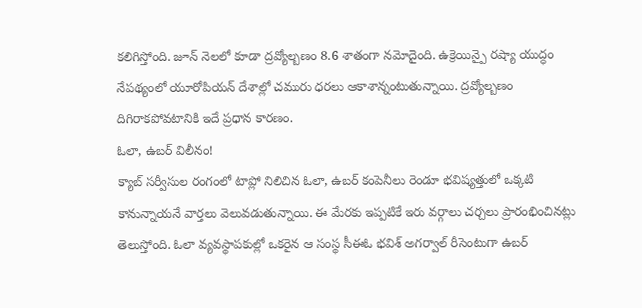కలిగిస్తోంది. జూన్ నెలలో కూడా ద్రవ్యోల్బణం 8.6 శాతంగా నమోదైంది. ఉక్రెయిన్పై రష్యా యుద్ధం నేపథ్యంలో యూరోపియన్ దేశాల్లో చమురు ధరలు ఆకాశాన్నంటుతున్నాయి. ద్రవ్యోల్బణం దిగిరాకపోవటానికి ఇదే ప్రధాన కారణం.
ఓలా, ఉబర్ విలీనం!
క్యాబ్ సర్వీసుల రంగంలో టాప్లో నిలిచిన ఓలా, ఉబర్ కంపెనీలు రెండూ భవిష్యత్తులో ఒక్కటి కానున్నాయనే వార్తలు వెలువడుతున్నాయి. ఈ మేరకు ఇప్పటికే ఇరు వర్గాలు చర్చలు ప్రారంభించినట్లు తెలుస్తోంది. ఓలా వ్యవస్థాపకుల్లో ఒకరైన ఆ సంస్థ సీఈఓ భవిశ్ అగర్వాల్ రీసెంటుగా ఉబర్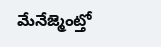మేనేజ్మెంట్తో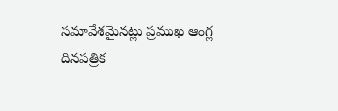సమావేశమైనట్లు ప్రముఖ ఆంగ్ల దినపత్రిక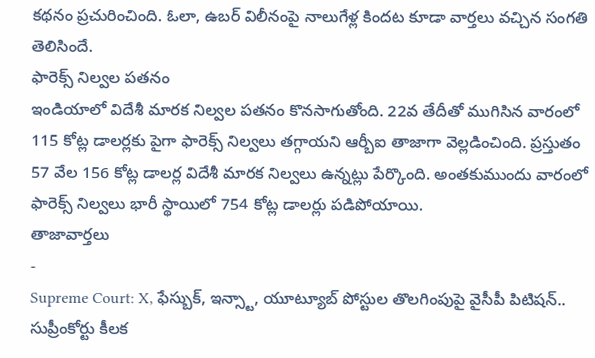కథనం ప్రచురించింది. ఓలా, ఉబర్ విలీనంపై నాలుగేళ్ల కిందట కూడా వార్తలు వచ్చిన సంగతి తెలిసిందే.
ఫారెక్స్ నిల్వల పతనం
ఇండియాలో విదేశీ మారక నిల్వల పతనం కొనసాగుతోంది. 22వ తేదీతో ముగిసిన వారంలో 115 కోట్ల డాలర్లకు పైగా ఫారెక్స్ నిల్వలు తగ్గాయని ఆర్బీఐ తాజాగా వెల్లడించింది. ప్రస్తుతం 57 వేల 156 కోట్ల డాలర్ల విదేశీ మారక నిల్వలు ఉన్నట్లు పేర్కొంది. అంతకుముందు వారంలో ఫారెక్స్ నిల్వలు భారీ స్థాయిలో 754 కోట్ల డాలర్లు పడిపోయాయి.
తాజావార్తలు
-
Supreme Court: X, ఫేస్బుక్, ఇన్స్టా, యూట్యూబ్ పోస్టుల తొలగింపుపై వైసీపీ పిటిషన్.. సుప్రీంకోర్టు కీలక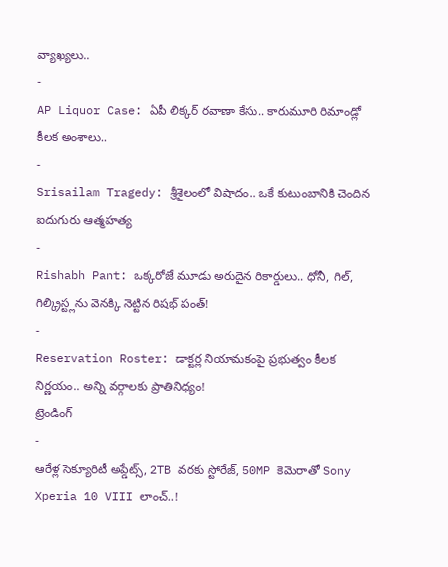వ్యాఖ్యలు..
-
AP Liquor Case: ఏపీ లిక్కర్ రవాణా కేసు.. కారుమూరి రిమాండ్లో కీలక అంశాలు..
-
Srisailam Tragedy: శ్రీశైలంలో విషాదం.. ఒకే కుటుంబానికి చెందిన ఐదుగురు ఆత్మహత్య
-
Rishabh Pant: ఒక్కరోజే మూడు అరుదైన రికార్డులు.. ధోనీ, గిల్, గిల్క్రిస్ట్లను వెనక్కి నెట్టిన రిషభ్ పంత్!
-
Reservation Roster: డాక్టర్ల నియామకంపై ప్రభుత్వం కీలక నిర్ణయం.. అన్ని వర్గాలకు ప్రాతినిధ్యం!
ట్రెండింగ్
-
ఆరేళ్ల సెక్యూరిటీ అప్డేట్స్, 2TB వరకు స్టోరేజ్, 50MP కెమెరాతో Sony Xperia 10 VIII లాంచ్..!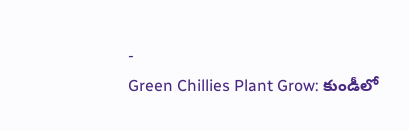-
Green Chillies Plant Grow: కుండీలో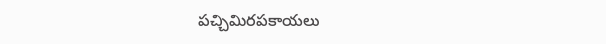పచ్చిమిరపకాయలు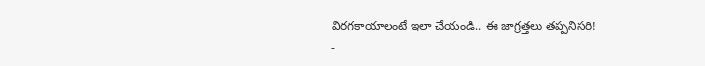విరగకాయాలంటే ఇలా చేయండి.. ఈ జాగ్రత్తలు తప్పనిసరి!
-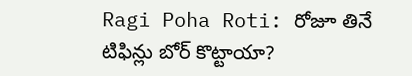Ragi Poha Roti: రోజూ తినే టిఫిన్లు బోర్ కొట్టాయా?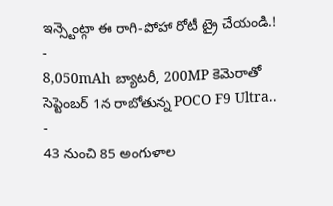ఇన్స్టెంట్గా ఈ రాగి-పోహా రోటీ ట్రై చేయండి.!
-
8,050mAh బ్యాటరీ, 200MP కెమెరాతో సెప్టెంబర్ 1న రాబోతున్న POCO F9 Ultra..
-
43 నుంచి 85 అంగుళాల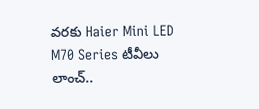వరకు Haier Mini LED M70 Series టీవీలు లాంచ్..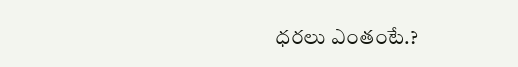ధరలు ఎంతంటే.?